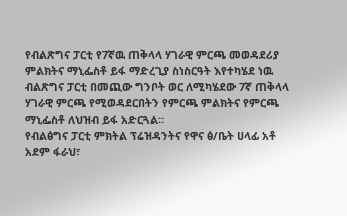የብልጽግና ፓርቲ የ7ኛዉ ጠቅላላ ሃገራዊ ምርጫ መወዳደሪያ ምልክትና ማኒፌስቶ ይፋ ማድረጊያ ስነስርዓት እየተካሄደ ነዉ
ብልጽግና ፓርቲ በመጪው ግንቦት ወር ለሚካሄደው 7ኛ ጠቅላላ ሃገራዊ ምርጫ የሚወዳደርበትን የምርጫ ምልክትና የምርጫ ማኒፌስቶ ለህዝብ ይፋ አድርጓል።
የብልፅግና ፓርቲ ምክትል ፕሬዝዳንትና የዋና ፅ/ቤት ሀላፊ አቶ አደም ፋራህ፣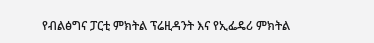የብልፅግና ፓርቲ ምክትል ፕሬዚዳንት እና የኢፌዴሪ ምክትል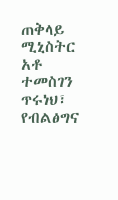ጠቅላይ ሚኒስትር አቶ ተመስገን ጥሩነህ፣ የብልፅግና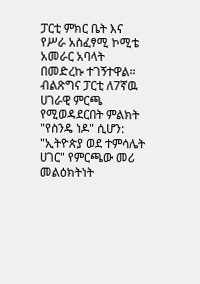ፓርቲ ምክር ቤት እና የሥራ አስፈፃሚ ኮሚቴ አመራር አባላት በመድረኩ ተገኝተዋል።
ብልጽግና ፓርቲ ለ7ኛዉ ሀገራዊ ምርጫ የሚወዳደርበት ምልክት "የስንዴ ነዶ" ሲሆን: "ኢትዮጵያ ወደ ተምሳሌት ሀገር" የምርጫው መሪ መልዕክትነት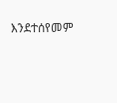እንደተሰየመም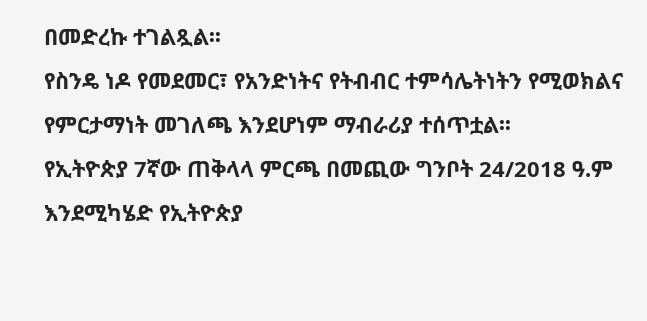በመድረኩ ተገልጿል፡፡
የስንዴ ነዶ የመደመር፣ የአንድነትና የትብብር ተምሳሌትነትን የሚወክልና የምርታማነት መገለጫ እንደሆነም ማብራሪያ ተሰጥቷል፡፡
የኢትዮጵያ 7ኛው ጠቅላላ ምርጫ በመጪው ግንቦት 24/2018 ዓ.ም እንደሚካሄድ የኢትዮጵያ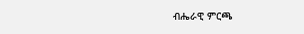ብሔራዊ ምርጫ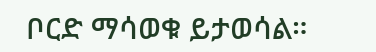ቦርድ ማሳወቁ ይታወሳል።